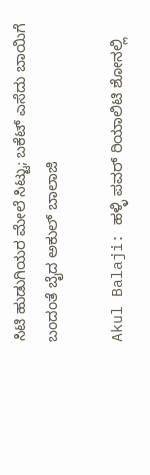ಸಿಟಿ ಹುಡುಗಿಯರ ಮೇಲೆ ಸಿಟ್ಟು; ಬಕೆಟ್ ಎಸೆದು ಬಾಯಿಗೆ ಬಂದಂತೆ ಬೈದ ಅಕುಲ್ ಬಾಲಾಜಿ

Akul Balaji: ಹಳ್ಳಿ ಪವರ್ ರಿಯಾಲಿಟಿ ಶೋನಲ್ಲಿ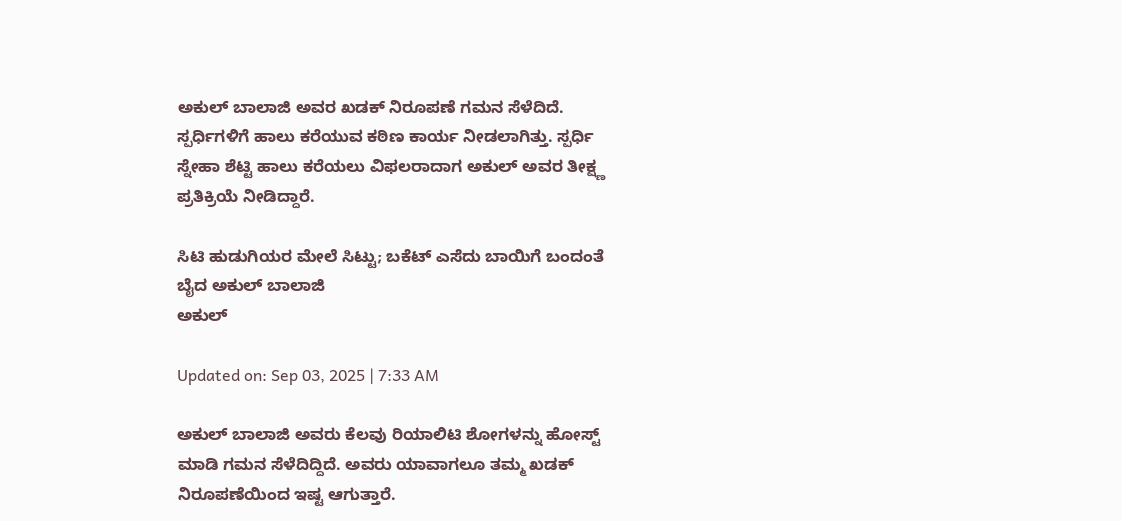ಅಕುಲ್ ಬಾಲಾಜಿ ಅವರ ಖಡಕ್ ನಿರೂಪಣೆ ಗಮನ ಸೆಳೆದಿದೆ. ಸ್ಪರ್ಧಿಗಳಿಗೆ ಹಾಲು ಕರೆಯುವ ಕಠಿಣ ಕಾರ್ಯ ನೀಡಲಾಗಿತ್ತು. ಸ್ಪರ್ಧಿ ಸ್ನೇಹಾ ಶೆಟ್ಟಿ ಹಾಲು ಕರೆಯಲು ವಿಫಲರಾದಾಗ ಅಕುಲ್ ಅವರ ತೀಕ್ಷ್ಣ ಪ್ರತಿಕ್ರಿಯೆ ನೀಡಿದ್ದಾರೆ.

ಸಿಟಿ ಹುಡುಗಿಯರ ಮೇಲೆ ಸಿಟ್ಟು; ಬಕೆಟ್ ಎಸೆದು ಬಾಯಿಗೆ ಬಂದಂತೆ ಬೈದ ಅಕುಲ್ ಬಾಲಾಜಿ
ಅಕುಲ್

Updated on: Sep 03, 2025 | 7:33 AM

ಅಕುಲ್ ಬಾಲಾಜಿ ಅವರು ಕೆಲವು ರಿಯಾಲಿಟಿ ಶೋಗಳನ್ನು ಹೋಸ್ಟ್ ಮಾಡಿ ಗಮನ ಸೆಳೆದಿದ್ದಿದೆ. ಅವರು ಯಾವಾಗಲೂ ತಮ್ಮ ಖಡಕ್ ನಿರೂಪಣೆಯಿಂದ ಇಷ್ಟ ಆಗುತ್ತಾರೆ.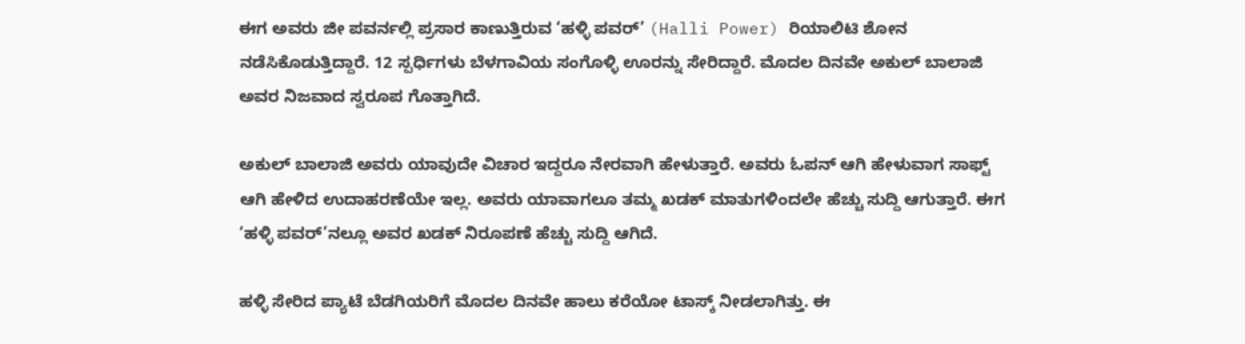ಈಗ ಅವರು ಜೀ ಪವರ್ನಲ್ಲಿ ಪ್ರಸಾರ ಕಾಣುತ್ತಿರುವ ‘ಹಳ್ಳಿ ಪವರ್’ (Halli Power) ರಿಯಾಲಿಟಿ ಶೋನ ನಡೆಸಿಕೊಡುತ್ತಿದ್ದಾರೆ. 12 ಸ್ಪರ್ಧಿಗಳು ಬೆಳಗಾವಿಯ ಸಂಗೊಳ್ಳಿ ಊರನ್ನು ಸೇರಿದ್ದಾರೆ. ಮೊದಲ ದಿನವೇ ಅಕುಲ್ ಬಾಲಾಜಿ ಅವರ ನಿಜವಾದ ಸ್ವರೂಪ ಗೊತ್ತಾಗಿದೆ.

ಅಕುಲ್ ಬಾಲಾಜಿ ಅವರು ಯಾವುದೇ ವಿಚಾರ ಇದ್ದರೂ ನೇರವಾಗಿ ಹೇಳುತ್ತಾರೆ. ಅವರು ಓಪನ್ ಆಗಿ ಹೇಳುವಾಗ ಸಾಫ್ಟ್ ಆಗಿ ಹೇಳಿದ ಉದಾಹರಣೆಯೇ ಇಲ್ಲ. ಅವರು ಯಾವಾಗಲೂ ತಮ್ಮ ಖಡಕ್ ಮಾತುಗಳಿಂದಲೇ ಹೆಚ್ಚು ಸುದ್ದಿ ಆಗುತ್ತಾರೆ. ಈಗ ‘ಹಳ್ಳಿ ಪವರ್’ನಲ್ಲೂ ಅವರ ಖಡಕ್ ನಿರೂಪಣೆ ಹೆಚ್ಚು ಸುದ್ದಿ ಆಗಿದೆ.

ಹಳ್ಳಿ ಸೇರಿದ ಪ್ಯಾಟೆ ಬೆಡಗಿಯರಿಗೆ ಮೊದಲ ದಿನವೇ ಹಾಲು ಕರೆಯೋ ಟಾಸ್ಕ್ ನೀಡಲಾಗಿತ್ತು. ಈ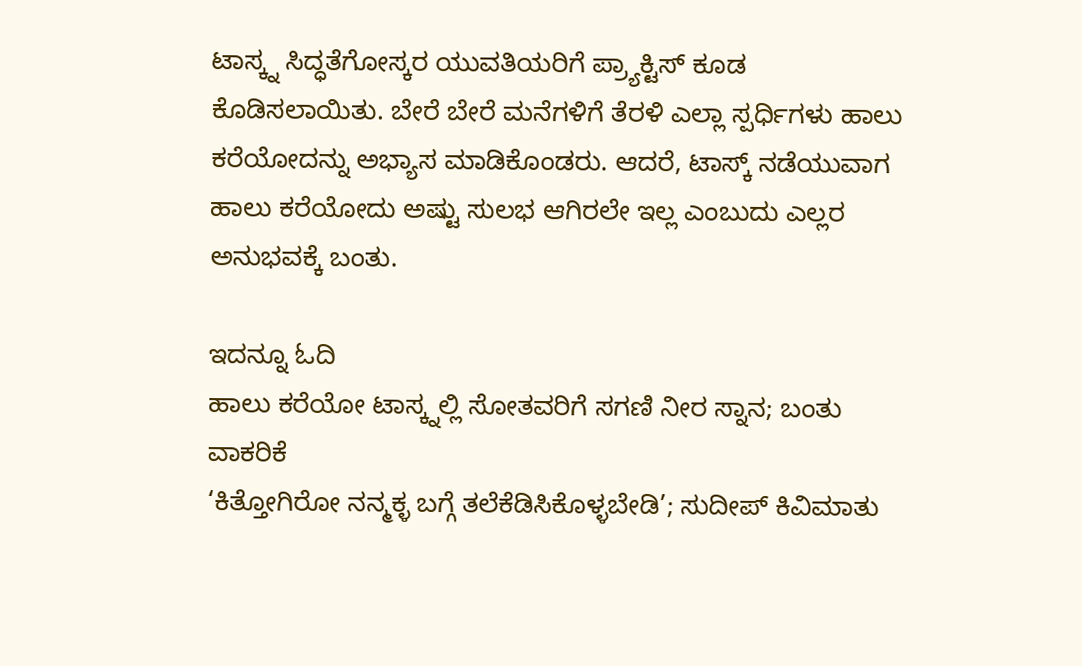ಟಾಸ್ಕ್ನ ಸಿದ್ಧತೆಗೋಸ್ಕರ ಯುವತಿಯರಿಗೆ ಪ್ರ್ಯಾಕ್ಟಿಸ್ ಕೂಡ ಕೊಡಿಸಲಾಯಿತು. ಬೇರೆ ಬೇರೆ ಮನೆಗಳಿಗೆ ತೆರಳಿ ಎಲ್ಲಾ ಸ್ಪರ್ಧಿಗಳು ಹಾಲು ಕರೆಯೋದನ್ನು ಅಭ್ಯಾಸ ಮಾಡಿಕೊಂಡರು. ಆದರೆ, ಟಾಸ್ಕ್ ನಡೆಯುವಾಗ ಹಾಲು ಕರೆಯೋದು ಅಷ್ಟು ಸುಲಭ ಆಗಿರಲೇ ಇಲ್ಲ ಎಂಬುದು ಎಲ್ಲರ ಅನುಭವಕ್ಕೆ ಬಂತು.

ಇದನ್ನೂ ಓದಿ
ಹಾಲು ಕರೆಯೋ ಟಾಸ್ಕ್ನಲ್ಲಿ ಸೋತವರಿಗೆ ಸಗಣಿ ನೀರ ಸ್ನಾನ; ಬಂತು ವಾಕರಿಕೆ
‘ಕಿತ್ತೋಗಿರೋ ನನ್ಮಕ್ಳ ಬಗ್ಗೆ ತಲೆಕೆಡಿಸಿಕೊಳ್ಳಬೇಡಿ’; ಸುದೀಪ್ ಕಿವಿಮಾತು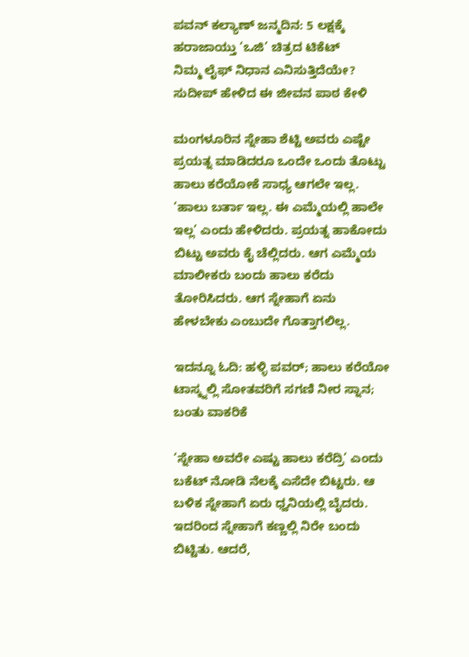ಪವನ್ ಕಲ್ಯಾಣ್ ಜನ್ಮದಿನ: 5 ಲಕ್ಷಕ್ಕೆ ಹರಾಜಾಯ್ತು ‘ಒಜಿ’ ಚಿತ್ರದ ಟಿಕೆಟ್
ನಿಮ್ಮ ಲೈಫ್ ನಿಧಾನ ಎನಿಸುತ್ತಿದೆಯೇ? ಸುದೀಪ್ ಹೇಳಿದ ಈ ಜೀವನ ಪಾಠ ಕೇಳಿ

ಮಂಗಳೂರಿನ ಸ್ನೇಹಾ ಶೆಟ್ಟಿ ಅವರು ಎಷ್ಟೇ ಪ್ರಯತ್ನ ಮಾಡಿದರೂ ಒಂದೇ ಒಂದು ತೊಟ್ಟು ಹಾಲು ಕರೆಯೋಕೆ ಸಾಧ್ಯ ಆಗಲೇ ಇಲ್ಲ. ‘ಹಾಲು ಬರ್ತಾ ಇಲ್ಲ. ಈ ಎಮ್ಮೆಯಲ್ಲಿ ಹಾಲೇ ಇಲ್ಲ’ ಎಂದು ಹೇಳಿದರು. ಪ್ರಯತ್ನ ಹಾಕೋದು ಬಿಟ್ಟು ಅವರು ಕೈ ಚೆಲ್ಲಿದರು. ಆಗ ಎಮ್ಮೆಯ ಮಾಲೀಕರು ಬಂದು ಹಾಲು ಕರೆದು ತೋರಿಸಿದರು. ಆಗ ಸ್ನೇಹಾಗೆ ಏನು ಹೇಳಬೇಕು ಎಂಬುದೇ ಗೊತ್ತಾಗಲಿಲ್ಲ.

ಇದನ್ನೂ ಓದಿ: ಹಳ್ಳಿ ಪವರ್; ಹಾಲು ಕರೆಯೋ ಟಾಸ್ಕ್ನಲ್ಲಿ ಸೋತವರಿಗೆ ಸಗಣಿ ನೀರ ಸ್ನಾನ; ಬಂತು ವಾಕರಿಕೆ

‘ಸ್ನೇಹಾ ಅವರೇ ಎಷ್ಟು ಹಾಲು ಕರೆದ್ರಿ’ ಎಂದು ಬಕೆಟ್ ನೋಡಿ ನೆಲಕ್ಕೆ ಎಸೆದೇ ಬಿಟ್ಟರು. ಆ ಬಳಿಕ ಸ್ನೇಹಾಗೆ ಏರು ಧ್ವನಿಯಲ್ಲಿ ಬೈದರು. ಇದರಿಂದ ಸ್ನೇಹಾಗೆ ಕಣ್ಣಲ್ಲಿ ನಿರೇ ಬಂದು ಬಿಟ್ಟಿತು. ಆದರೆ,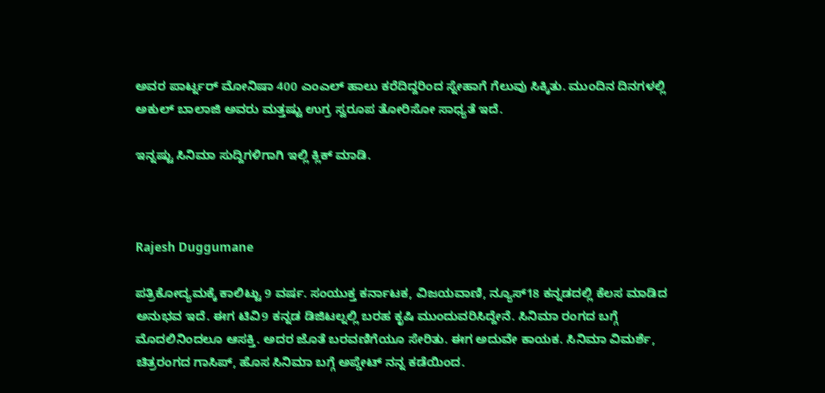ಅವರ ಪಾರ್ಟ್ನರ್ ಮೋನಿಷಾ 400 ಎಂಎಲ್ ಹಾಲು ಕರೆದಿದ್ದರಿಂದ ಸ್ನೇಹಾಗೆ ಗೆಲುವು ಸಿಕ್ಕಿತು. ಮುಂದಿನ ದಿನಗಳಲ್ಲಿ ಅಕುಲ್ ಬಾಲಾಜಿ ಅವರು ಮತ್ತಷ್ಟು ಉಗ್ರ ಸ್ವರೂಪ ತೋರಿಸೋ ಸಾಧ್ಯತೆ ಇದೆ.

ಇನ್ನಷ್ಟು ಸಿನಿಮಾ ಸುದ್ದಿಗಳಿಗಾಗಿ ಇಲ್ಲಿ ಕ್ಲಿಕ್ ಮಾಡಿ.



Rajesh Duggumane

ಪತ್ರಿಕೋದ್ಯಮಕ್ಕೆ ಕಾಲಿಟ್ಟು 9 ವರ್ಷ. ಸಂಯುಕ್ತ ಕರ್ನಾಟಕ, ವಿಜಯವಾಣಿ, ನ್ಯೂಸ್18 ಕನ್ನಡದಲ್ಲಿ ಕೆಲಸ ಮಾಡಿದ ಅನುಭವ ಇದೆ. ಈಗ ಟಿವಿ9 ಕನ್ನಡ ಡಿಜಿಟಲ್ನಲ್ಲಿ ಬರಹ ಕೃಷಿ ಮುಂದುವರಿಸಿದ್ದೇನೆ. ಸಿನಿಮಾ ರಂಗದ ಬಗ್ಗೆ ಮೊದಲಿನಿಂದಲೂ ಆಸಕ್ತಿ. ಅದರ ಜೊತೆ ಬರವಣಿಗೆಯೂ ಸೇರಿತು. ಈಗ ಅದುವೇ ಕಾಯಕ. ಸಿನಿಮಾ ವಿಮರ್ಶೆ, ಚಿತ್ರರಂಗದ ಗಾಸಿಪ್, ಹೊಸ ಸಿನಿಮಾ ಬಗ್ಗೆ ಅಪ್ಡೇಟ್ ನನ್ನ ಕಡೆಯಿಂದ.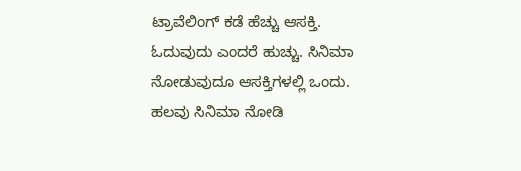ಟ್ರಾವೆಲಿಂಗ್ ಕಡೆ ಹೆಚ್ಚು ಆಸಕ್ತಿ. ಓದುವುದು ಎಂದರೆ ಹುಚ್ಚು. ಸಿನಿಮಾ ನೋಡುವುದೂ ಆಸಕ್ತಿಗಳಲ್ಲಿ ಒಂದು. ಹಲವು ಸಿನಿಮಾ ನೋಡಿ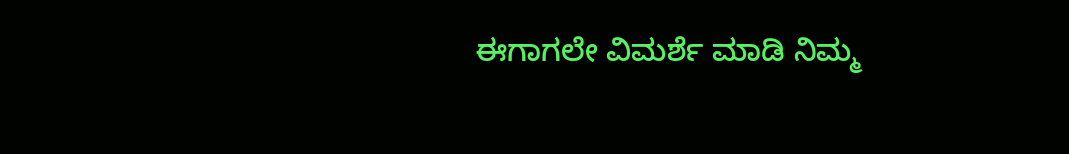ಈಗಾಗಲೇ ವಿಮರ್ಶೆ ಮಾಡಿ ನಿಮ್ಮ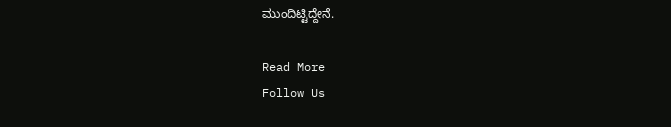ಮುಂದಿಟ್ಟಿದ್ದೇನೆ.

Read More
Follow Us